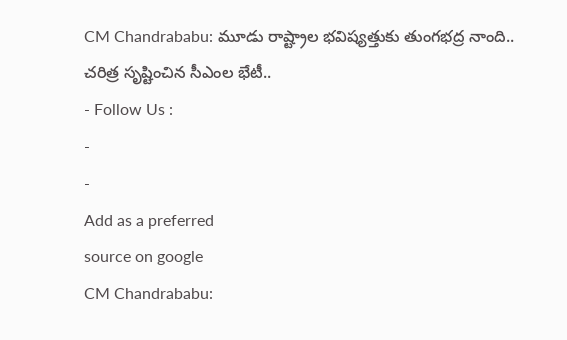CM Chandrababu: మూడు రాష్ట్రాల భవిష్యత్తుకు తుంగభద్ర నాంది.. చరిత్ర సృష్టించిన సీఎంల భేటీ..
- Follow Us :
-
-
Add as a preferred
source on google
CM Chandrababu: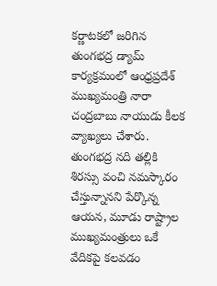కర్ణాటకలో జరిగిన తుంగభద్ర డ్యామ్ కార్యక్రమంలో ఆంధ్రప్రదేశ్ ముఖ్యమంత్రి నారా చంద్రబాబు నాయుడు కీలక వ్యాఖ్యలు చేశారు. తుంగభద్ర నది తల్లికి శిరస్సు వంచి నమస్కారం చేస్తున్నానని పేర్కొన్న ఆయన, మూడు రాష్ట్రాల ముఖ్యమంత్రులు ఒకే వేదికపై కలవడం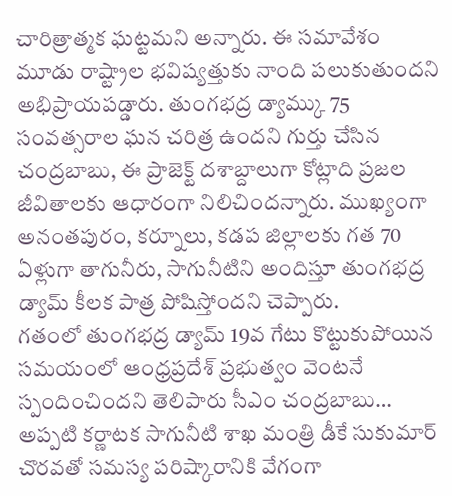చారిత్రాత్మక ఘట్టమని అన్నారు. ఈ సమావేశం మూడు రాష్ట్రాల భవిష్యత్తుకు నాంది పలుకుతుందని అభిప్రాయపడ్డారు. తుంగభద్ర డ్యామ్కు 75 సంవత్సరాల ఘన చరిత్ర ఉందని గుర్తు చేసిన చంద్రబాబు, ఈ ప్రాజెక్ట్ దశాబ్దాలుగా కోట్లాది ప్రజల జీవితాలకు ఆధారంగా నిలిచిందన్నారు. ముఖ్యంగా అనంతపురం, కర్నూలు, కడప జిల్లాలకు గత 70 ఏళ్లుగా తాగునీరు, సాగునీటిని అందిస్తూ తుంగభద్ర డ్యామ్ కీలక పాత్ర పోషిస్తోందని చెప్పారు.
గతంలో తుంగభద్ర డ్యామ్ 19వ గేటు కొట్టుకుపోయిన సమయంలో ఆంధ్రప్రదేశ్ ప్రభుత్వం వెంటనే స్పందించిందని తెలిపారు సీఎం చంద్రబాబు… అప్పటి కర్ణాటక సాగునీటి శాఖ మంత్రి డీకే సుకుమార్ చొరవతో సమస్య పరిష్కారానికి వేగంగా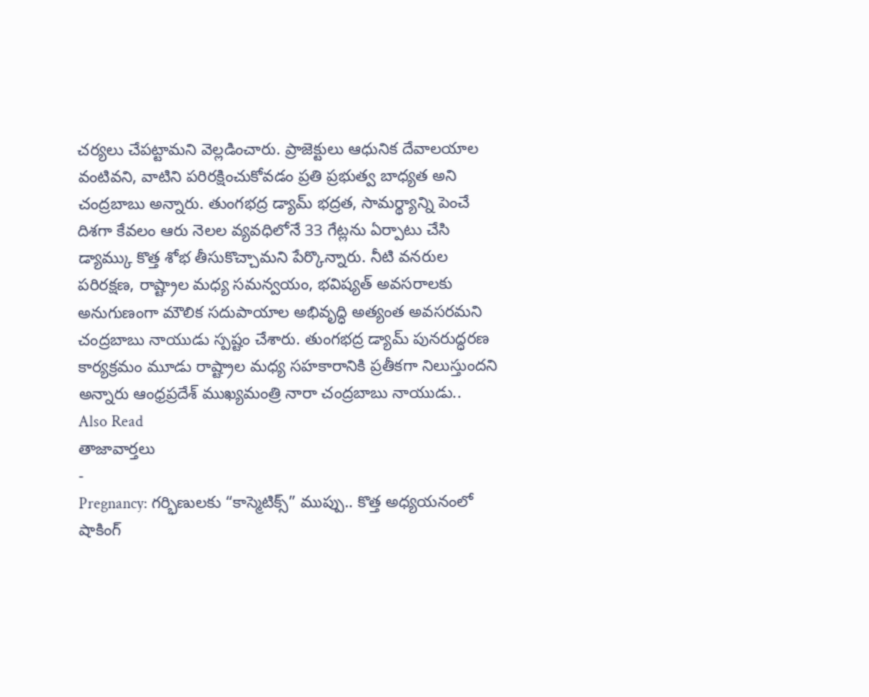చర్యలు చేపట్టామని వెల్లడించారు. ప్రాజెక్టులు ఆధునిక దేవాలయాల వంటివని, వాటిని పరిరక్షించుకోవడం ప్రతి ప్రభుత్వ బాధ్యత అని చంద్రబాబు అన్నారు. తుంగభద్ర డ్యామ్ భద్రత, సామర్థ్యాన్ని పెంచే దిశగా కేవలం ఆరు నెలల వ్యవధిలోనే 33 గేట్లను ఏర్పాటు చేసి డ్యామ్కు కొత్త శోభ తీసుకొచ్చామని పేర్కొన్నారు. నీటి వనరుల పరిరక్షణ, రాష్ట్రాల మధ్య సమన్వయం, భవిష్యత్ అవసరాలకు అనుగుణంగా మౌలిక సదుపాయాల అభివృద్ధి అత్యంత అవసరమని చంద్రబాబు నాయుడు స్పష్టం చేశారు. తుంగభద్ర డ్యామ్ పునరుద్ధరణ కార్యక్రమం మూడు రాష్ట్రాల మధ్య సహకారానికి ప్రతీకగా నిలుస్తుందని అన్నారు ఆంధ్రప్రదేశ్ ముఖ్యమంత్రి నారా చంద్రబాబు నాయుడు..
Also Read
తాజావార్తలు
-
Pregnancy: గర్భిణులకు “కాస్మెటిక్స్” ముప్పు.. కొత్త అధ్యయనంలో షాకింగ్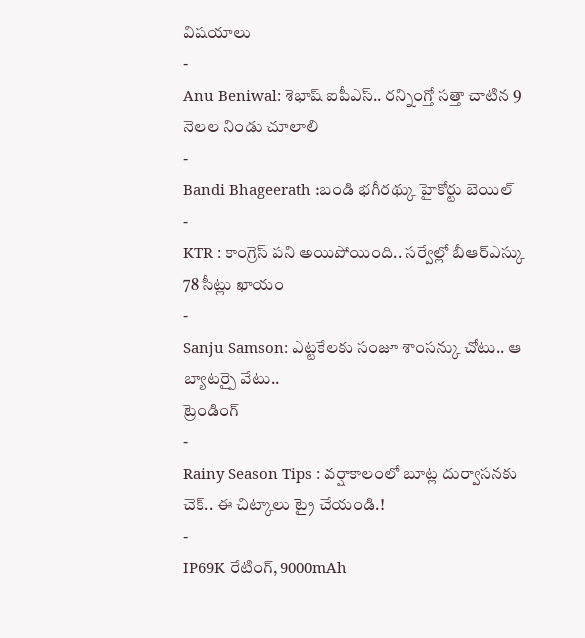విషయాలు
-
Anu Beniwal: శెభాష్ ఐపీఎస్.. రన్నింగ్తో సత్తా చాటిన 9 నెలల నిండు చూలాలి
-
Bandi Bhageerath :బండి భగీరథ్కు హైకోర్టు బెయిల్
-
KTR : కాంగ్రెస్ పని అయిపోయింది.. సర్వేల్లో బీఆర్ఎస్కు 78 సీట్లు ఖాయం
-
Sanju Samson: ఎట్టకేలకు సంజూ శాంసన్కు చోటు.. ఆ బ్యాటర్పై వేటు..
ట్రెండింగ్
-
Rainy Season Tips : వర్షాకాలంలో బూట్ల దుర్వాసనకు చెక్.. ఈ చిట్కాలు ట్రై చేయండి.!
-
IP69K రేటింగ్, 9000mAh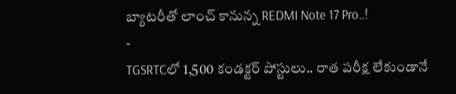బ్యాటరీతో లాంచ్ కానున్న REDMI Note 17 Pro..!
-
TGSRTCలో 1,500 కండక్టర్ పోస్టులు.. రాత పరీక్ష లేకుండానే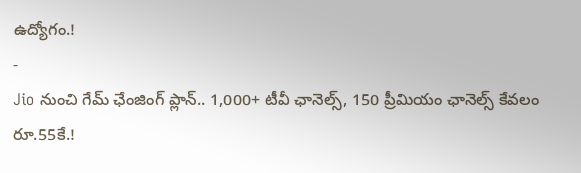ఉద్యోగం.!
-
Jio నుంచి గేమ్ ఛేంజింగ్ ప్లాన్.. 1,000+ టీవీ ఛానెల్స్, 150 ప్రీమియం ఛానెల్స్ కేవలం రూ.55కే.!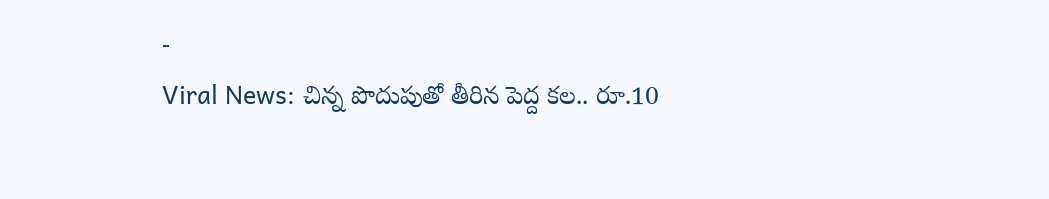-
Viral News: చిన్న పొదుపుతో తీరిన పెద్ద కల.. రూ.10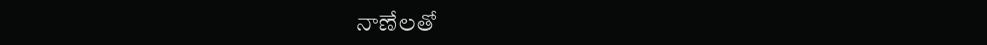నాణేలతో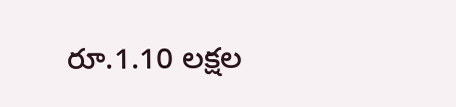రూ.1.10 లక్షల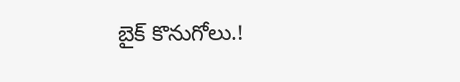బైక్ కొనుగోలు.!